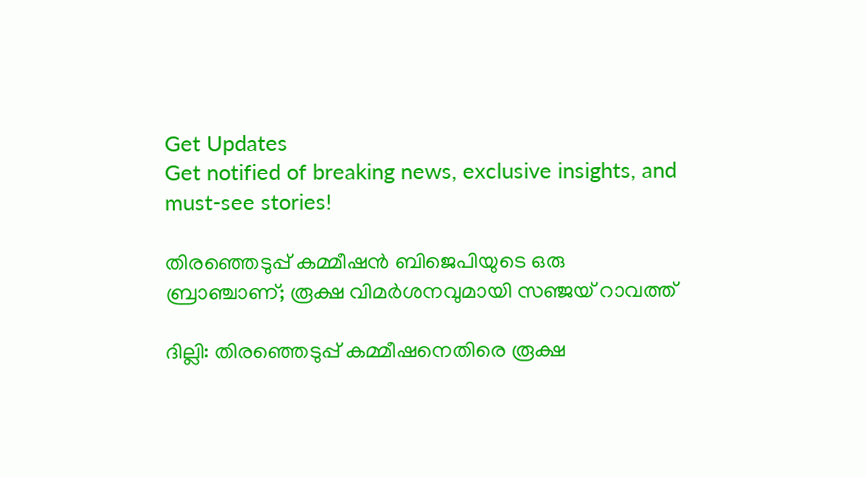Get Updates
Get notified of breaking news, exclusive insights, and must-see stories!

തിരഞ്ഞെടുപ്പ് കമ്മീഷന്‍ ബിജെപിയുടെ ഒരു ബ്രാഞ്ചാണ്; രൂക്ഷ വിമര്‍ശനവുമായി സഞ്ജയ് റാവത്ത്

ദില്ലി: തിരഞ്ഞെടുപ്പ് കമ്മീഷനെതിരെ രൂക്ഷ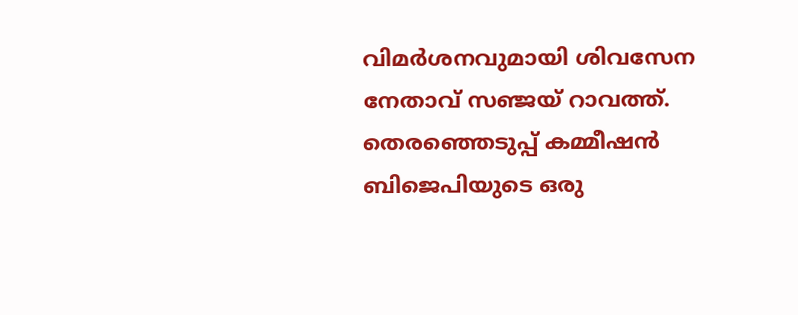വിമര്‍ശനവുമായി ശിവസേന നേതാവ് സഞ്ജയ് റാവത്ത്. തെരഞ്ഞെടുപ്പ് കമ്മീഷൻ ബിജെപിയുടെ ഒരു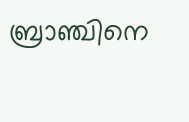ബ്രാഞ്ചിനെ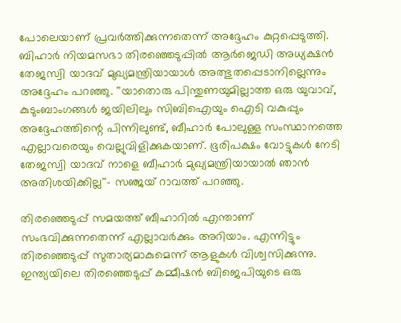പോലെയാണ് പ്രവർത്തിക്കുന്നതെന്ന് അദ്ദേഹം കുറ്റപ്പെടുത്തി. ബിഹാര്‍ നിയമസഭാ തിരഞ്ഞെടുപ്പില്‍ ആര്‍ജെഡി അധ്യക്ഷന്‍ തേജസ്വി യാദവ് മുഖ്യമന്ത്രിയായാള്‍ അത്ഭുതപ്പെടാനില്ലെന്നും അദ്ദേഹം പറഞ്ഞു. ''യാതൊരു പിന്തുണയുമില്ലാത്ത ഒരു യുവാവ്, കുടുംബാംഗങ്ങൾ ജയിലിലും സിബിഐയും ഐടി വകുപ്പും അദ്ദേഹത്തിന്റെ പിന്നിലുണ്ട്, ബീഹാർ പോലുള്ള സംസ്ഥാനത്തെ എല്ലാവരെയും വെല്ലുവിളിക്കുകയാണ്. ഭൂരിപക്ഷം വോട്ടുകൾ നേടി തേജസ്വി യാദവ് നാളെ ബീഹാർ മുഖ്യമന്ത്രിയായാൽ ഞാൻ അതിശയിക്കില്ല''- സഞ്ജയ് റാവത്ത് പറഞ്ഞു.

തിരഞ്ഞെടുപ്പ് സമയത്ത് ബീഹാറിൽ എന്താണ് സംഭവിക്കുന്നതെന്ന് എല്ലാവർക്കും അറിയാം. എന്നിട്ടും തിരഞ്ഞെടുപ്പ് സുതാര്യമാകുമെന്ന് ആളുകൾ വിശ്വസിക്കുന്നു. ഇന്ത്യയിലെ തിരഞ്ഞെടുപ്പ് കമ്മീഷൻ ബിജെപിയുടെ ഒരു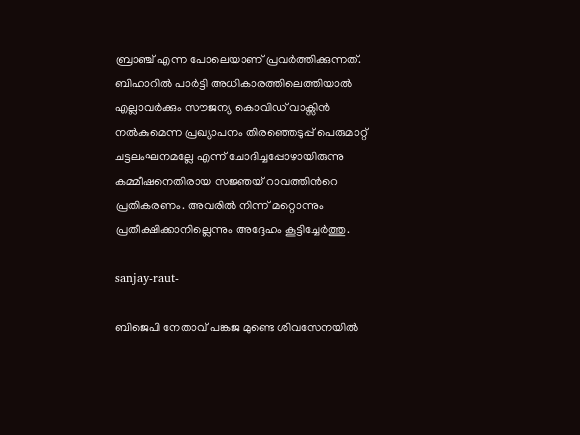ബ്രാഞ്ച് എന്ന പോലെയാണ് പ്രവര്‍ത്തിക്കുന്നത്. ബിഹാറില്‍ പാര്‍ട്ടി അധികാരത്തിലെത്തിയാല്‍ എല്ലാവര്‍ക്കും സൗജന്യ കൊവിഡ് വാക്സിന്‍ നല്‍കുമെന്ന പ്രഖ്യാപനം തിരഞ്ഞെടുപ്പ് പെരുമാറ്റ് ചട്ടലംഘനമല്ലേ എന്ന് ചോദിച്ചപ്പോഴായിരുന്നു കമ്മീഷനെതിരായ സജ്ഞയ് റാവത്തിന്‍റെ പ്രതികരണം. അവരില്‍ നിന്ന് മറ്റൊന്നും പ്രതീക്ഷിക്കാനില്ലെന്നും അദ്ദേഹം കൂട്ടിച്ചേര്‍ത്തു.

sanjay-raut-

ബിജെപി നേതാവ് പങ്കജ മുണ്ടെ ശിവസേനയിൽ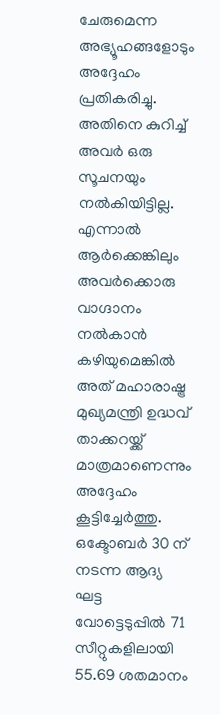ചേരുമെന്ന അഭ്യൂഹങ്ങളോടും അദ്ദേഹം പ്രതികരിച്ചു. അതിനെ കുറിച്ച് അവര്‍ ഒരു സൂചനയും നല്‍കിയിട്ടില്ല. എന്നാല്‍ ആര്‍ക്കെങ്കിലും അവര്‍ക്കൊരു വാഗ്ദാനം നല്‍കാന്‍ കഴിയുമെങ്കില്‍ അത് മഹാരാഷ്ട്ര മുഖ്യമന്ത്രി ഉദ്ധവ് താക്കറയ്ക്ക് മാത്രമാണെന്നും അദ്ദേഹം കൂട്ടിച്ചേര്‍ത്തു. ഒക്ടോബർ 30 ന് നടന്ന ആദ്യ ഘട്ട വോട്ടെടുപ്പില്‍ 71 സീറ്റുകളിലായി 55.69 ശതമാനം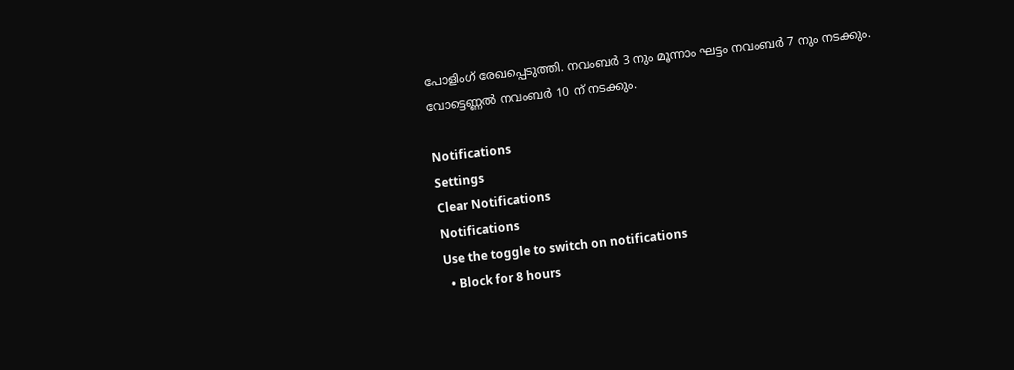പോളിംഗ് രേഖപ്പെടുത്തി. നവംബർ 3 നും മൂന്നാം ഘട്ടം നവംബർ 7 നും നടക്കും. വോട്ടെണ്ണൽ നവംബർ 10 ന് നടക്കും.

Notifications
Settings
Clear Notifications
Notifications
Use the toggle to switch on notifications
  • Block for 8 hours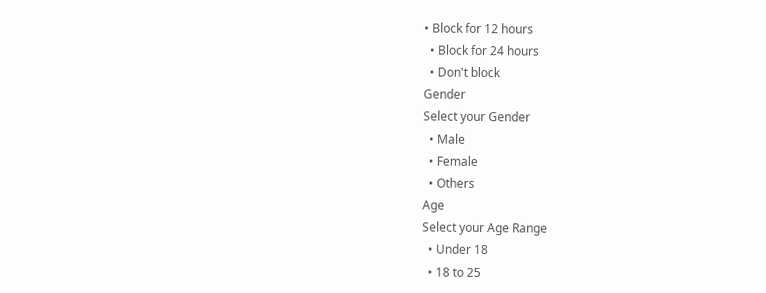• Block for 12 hours
  • Block for 24 hours
  • Don't block
Gender
Select your Gender
  • Male
  • Female
  • Others
Age
Select your Age Range
  • Under 18
  • 18 to 25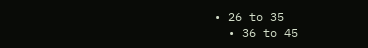• 26 to 35
  • 36 to 45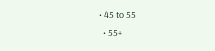• 45 to 55
  • 55+